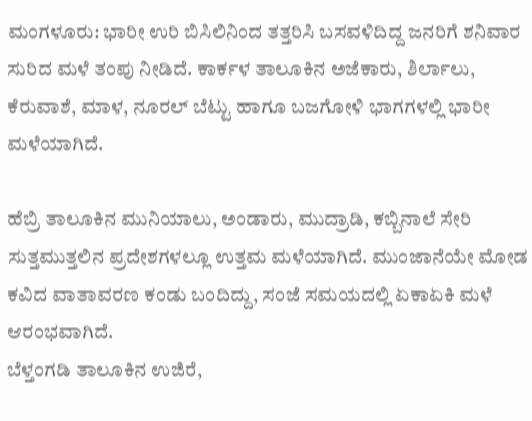ಮಂಗಳೂರು: ಭಾರೀ ಉರಿ ಬಿಸಿಲಿನಿಂದ ತತ್ತರಿಸಿ ಬಸವಳಿದಿದ್ದ ಜನರಿಗೆ ಶನಿವಾರ ಸುರಿದ ಮಳೆ ತಂಪು ನೀಡಿದೆ. ಕಾರ್ಕಳ ತಾಲೂಕಿನ ಅಜೆಕಾರು, ಶಿರ್ಲಾಲು, ಕೆರುವಾಶೆ, ಮಾಳ, ನೂರಲ್ ಬೆಟ್ಟು ಹಾಗೂ ಬಜಗೋಳಿ ಭಾಗಗಳಲ್ಲಿ ಭಾರೀ ಮಳೆಯಾಗಿದೆ.

ಹೆಬ್ರಿ ತಾಲೂಕಿನ ಮುನಿಯಾಲು, ಅಂಡಾರು, ಮುದ್ರಾಡಿ, ಕಬ್ಬಿನಾಲೆ ಸೇರಿ ಸುತ್ತಮುತ್ತಲಿನ ಪ್ರದೇಶಗಳಲ್ಲೂ ಉತ್ತಮ ಮಳೆಯಾಗಿದೆ. ಮುಂಜಾನೆಯೇ ಮೋಡ ಕವಿದ ವಾತಾವರಣ ಕಂಡು ಬಂದಿದ್ದು, ಸಂಜೆ ಸಮಯದಲ್ಲಿ ಏಕಾಏಕಿ ಮಳೆ ಆರಂಭವಾಗಿದೆ.
ಬೆಳ್ತಂಗಡಿ ತಾಲೂಕಿನ ಉಜಿರೆ,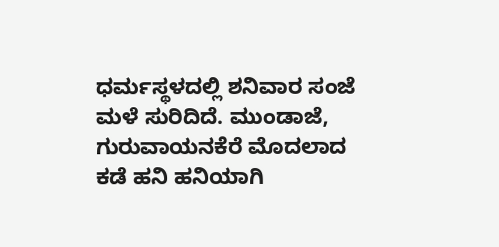ಧರ್ಮಸ್ಥಳದಲ್ಲಿ ಶನಿವಾರ ಸಂಜೆ ಮಳೆ ಸುರಿದಿದೆ. ಮುಂಡಾಜೆ, ಗುರುವಾಯನಕೆರೆ ಮೊದಲಾದ ಕಡೆ ಹನಿ ಹನಿಯಾಗಿ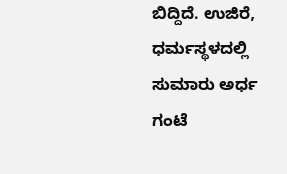ಬಿದ್ದಿದೆ. ಉಜಿರೆ, ಧರ್ಮಸ್ಥಳದಲ್ಲಿ ಸುಮಾರು ಅರ್ಧ ಗಂಟೆ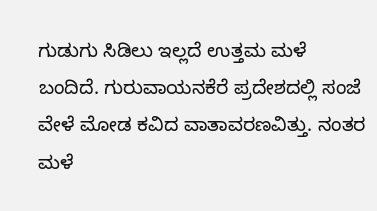ಗುಡುಗು ಸಿಡಿಲು ಇಲ್ಲದೆ ಉತ್ತಮ ಮಳೆ ಬಂದಿದೆ. ಗುರುವಾಯನಕೆರೆ ಪ್ರದೇಶದಲ್ಲಿ ಸಂಜೆ ವೇಳೆ ಮೋಡ ಕವಿದ ವಾತಾವರಣವಿತ್ತು. ನಂತರ ಮಳೆ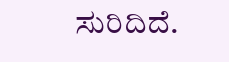ಸುರಿದಿದೆ.